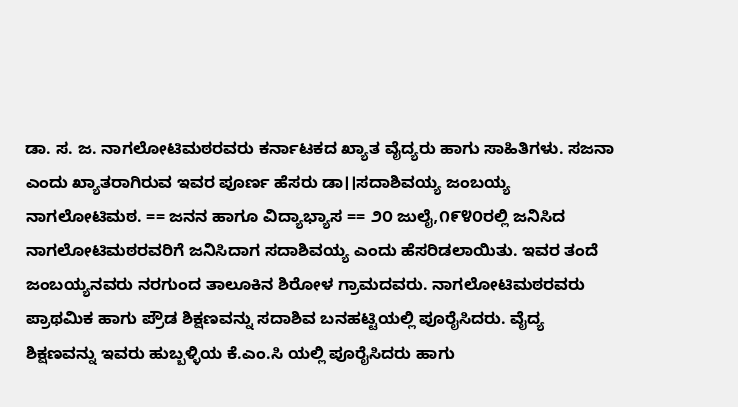ಡಾ. ಸ. ಜ. ನಾಗಲೋಟಿಮಠರವರು ಕರ್ನಾಟಕದ ಖ್ಯಾತ ವೈದ್ಯರು ಹಾಗು ಸಾಹಿತಿಗಳು. ಸಜನಾ ಎಂದು ಖ್ಯಾತರಾಗಿರುವ ಇವರ ಪೂರ್ಣ ಹೆಸರು ಡಾ।।ಸದಾಶಿವಯ್ಯ ಜಂಬಯ್ಯ ನಾಗಲೋಟಿಮಠ. == ಜನನ ಹಾಗೂ ವಿದ್ಯಾಭ್ಯಾಸ == ೨೦ ಜುಲೈ,೧೯೪೦ರಲ್ಲಿ ಜನಿಸಿದ ನಾಗಲೋಟಿಮಠರವರಿಗೆ ಜನಿಸಿದಾಗ ಸದಾಶಿವಯ್ಯ ಎಂದು ಹೆಸರಿಡಲಾಯಿತು. ಇವರ ತಂದೆ ಜಂಬಯ್ಯನವರು ನರಗುಂದ ತಾಲೂಕಿನ ಶಿರೋಳ ಗ್ರಾಮದವರು. ನಾಗಲೋಟಿಮಠರವರು ಪ್ರಾಥಮಿಕ ಹಾಗು ಪ್ರೌಡ ಶಿಕ್ಷಣವನ್ನು ಸದಾಶಿವ ಬನಹಟ್ಟಿಯಲ್ಲಿ ಪೂರೈಸಿದರು. ವೈದ್ಯ ಶಿಕ್ಷಣವನ್ನು ಇವರು ಹುಬ್ಬಳ್ಳಿಯ ಕೆ.ಎಂ.ಸಿ ಯಲ್ಲಿ ಪೂರೈಸಿದರು ಹಾಗು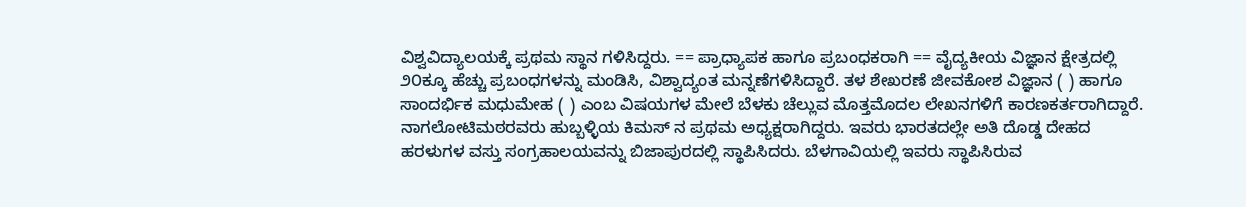ವಿಶ್ವವಿದ್ಯಾಲಯಕ್ಕೆ ಪ್ರಥಮ ಸ್ಥಾನ ಗಳಿಸಿದ್ದರು. == ಪ್ರಾಧ್ಯಾಪಕ ಹಾಗೂ ಪ್ರಬಂಧಕರಾಗಿ == ವೈದ್ಯಕೀಯ ವಿಜ್ಞಾನ ಕ್ಷೇತ್ರದಲ್ಲಿ ೨೦ಕ್ಕೂ ಹೆಚ್ಚು ಪ್ರಬಂಧಗಳನ್ನು ಮಂಡಿಸಿ, ವಿಶ್ವಾದ್ಯಂತ ಮನ್ನಣೆಗಳಿಸಿದ್ದಾರೆ. ತಳ ಶೇಖರಣೆ ಜೀವಕೋಶ ವಿಜ್ಞಾನ ( ) ಹಾಗೂ ಸಾಂದರ್ಭಿಕ ಮಧುಮೇಹ ( ) ಎಂಬ ವಿಷಯಗಳ ಮೇಲೆ ಬೆಳಕು ಚೆಲ್ಲುವ ಮೊತ್ತಮೊದಲ ಲೇಖನಗಳಿಗೆ ಕಾರಣಕರ್ತರಾಗಿದ್ದಾರೆ. ನಾಗಲೋಟಿಮಠರವರು ಹುಬ್ಬಳ್ಳಿಯ ಕಿಮಸ್ ನ ಪ್ರಥಮ ಅಧ್ಯಕ್ಷರಾಗಿದ್ದರು. ಇವರು ಭಾರತದಲ್ಲೇ ಅತಿ ದೊಡ್ಡ ದೇಹದ ಹರಳುಗಳ ವಸ್ತು ಸಂಗ್ರಹಾಲಯವನ್ನು ಬಿಜಾಪುರದಲ್ಲಿ ಸ್ಥಾಪಿಸಿದರು. ಬೆಳಗಾವಿಯಲ್ಲಿ ಇವರು ಸ್ಥಾಪಿಸಿರುವ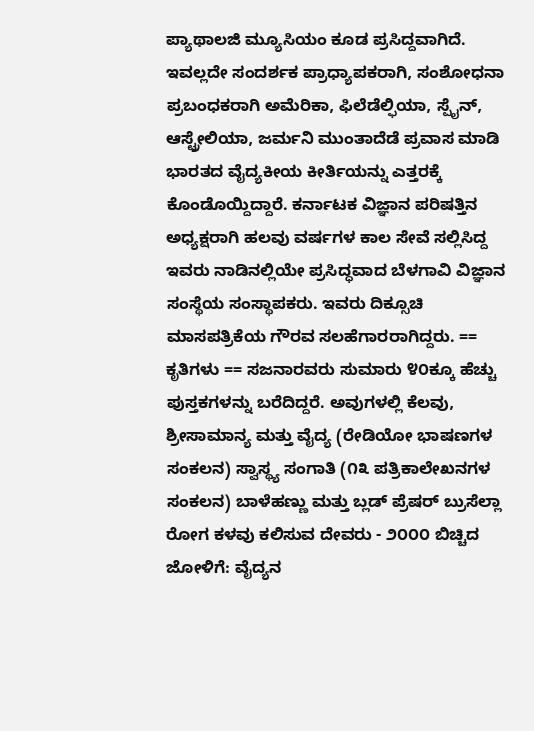ಪ್ಯಾಥಾಲಜಿ ಮ್ಯೂಸಿಯಂ ಕೂಡ ಪ್ರಸಿದ್ದವಾಗಿದೆ. ಇವಲ್ಲದೇ ಸಂದರ್ಶಕ ಪ್ರಾಧ್ಯಾಪಕರಾಗಿ, ಸಂಶೋಧನಾ ಪ್ರಬಂಧಕರಾಗಿ ಅಮೆರಿಕಾ, ಫಿಲೆಡೆಲ್ಫಿಯಾ, ಸ್ಪೈನ್, ಆಸ್ಟ್ರೇಲಿಯಾ, ಜರ್ಮನಿ ಮುಂತಾದೆಡೆ ಪ್ರವಾಸ ಮಾಡಿ ಭಾರತದ ವೈದ್ಯಕೀಯ ಕೀರ್ತಿಯನ್ನು ಎತ್ತರಕ್ಕೆ ಕೊಂಡೊಯ್ದಿದ್ದಾರೆ. ಕರ್ನಾಟಕ ವಿಜ್ಞಾನ ಪರಿಷತ್ತಿನ ಅಧ್ಯಕ್ಷರಾಗಿ ಹಲವು ವರ್ಷಗಳ ಕಾಲ ಸೇವೆ ಸಲ್ಲಿಸಿದ್ದ ಇವರು ನಾಡಿನಲ್ಲಿಯೇ ಪ್ರಸಿದ್ಧವಾದ ಬೆಳಗಾವಿ ವಿಜ್ಞಾನ ಸಂಸ್ಥೆಯ ಸಂಸ್ಥಾಪಕರು. ಇವರು ದಿಕ್ಸೂಚಿ ಮಾಸಪತ್ರಿಕೆಯ ಗೌರವ ಸಲಹೆಗಾರರಾಗಿದ್ದರು. == ಕೃತಿಗಳು == ಸಜನಾರವರು ಸುಮಾರು ೪೦ಕ್ಕೂ ಹೆಚ್ಚು ಪುಸ್ತಕಗಳನ್ನು ಬರೆದಿದ್ದರೆ. ಅವುಗಳಲ್ಲಿ ಕೆಲವು, ಶ್ರೀಸಾಮಾನ್ಯ ಮತ್ತು ವೈದ್ಯ (ರೇಡಿಯೋ ಭಾಷಣಗಳ ಸಂಕಲನ) ಸ್ವಾಸ್ಥ್ಯ ಸಂಗಾತಿ (೧೩ ಪತ್ರಿಕಾಲೇಖನಗಳ ಸಂಕಲನ) ಬಾಳೆಹಣ್ಣು ಮತ್ತು ಬ್ಲಡ್ ಪ್ರೆಷರ್ ಬ್ರುಸೆಲ್ಲಾ ರೋಗ ಕಳವು ಕಲಿಸುವ ದೇವರು - ೨೦೦೦ ಬಿಚ್ಚಿದ ಜೋಳಿಗೆ: ವೈದ್ಯನ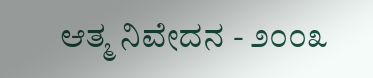ಆತ್ಮ ನಿವೇದನ - ೨೦೦೩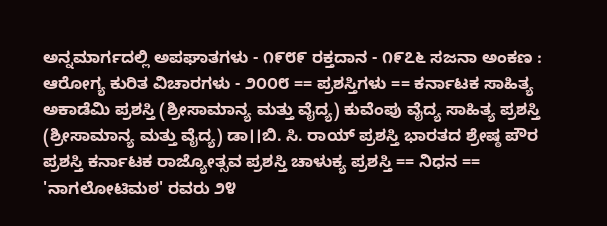ಅನ್ನಮಾರ್ಗದಲ್ಲಿ ಅಪಘಾತಗಳು - ೧೯೮೯ ರಕ್ತದಾನ - ೧೯೭೬ ಸಜನಾ ಅಂಕಣ : ಆರೋಗ್ಯ ಕುರಿತ ವಿಚಾರಗಳು - ೨೦೦೮ == ಪ್ರಶಸ್ತಿಗಳು == ಕರ್ನಾಟಕ ಸಾಹಿತ್ಯ ಅಕಾಡೆಮಿ ಪ್ರಶಸ್ತಿ (ಶ್ರೀಸಾಮಾನ್ಯ ಮತ್ತು ವೈದ್ಯ) ಕುವೆಂಪು ವೈದ್ಯ ಸಾಹಿತ್ಯ ಪ್ರಶಸ್ತಿ (ಶ್ರೀಸಾಮಾನ್ಯ ಮತ್ತು ವೈದ್ಯ) ಡಾ।।ಬಿ. ಸಿ. ರಾಯ್ ಪ್ರಶಸ್ತಿ ಭಾರತದ ಶ್ರೇಷ್ಠ ಪೌರ ಪ್ರಶಸ್ತಿ ಕರ್ನಾಟಕ ರಾಜ್ಯೋತ್ಸವ ಪ್ರಶಸ್ತಿ ಚಾಳುಕ್ಯ ಪ್ರಶಸ್ತಿ == ನಿಧನ == 'ನಾಗಲೋಟಿಮಠ' ರವರು ೨೪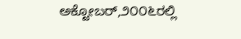ಅಕ್ಟೋಬರ್,೨೦೦೬ರಲ್ಲಿ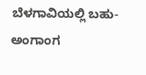ಬೆಳಗಾವಿಯಲ್ಲಿ ಬಹು-ಅಂಗಾಂಗ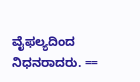ವೈಫಲ್ಯದಿಂದ ನಿಧನರಾದರು. ==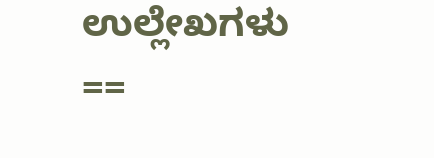ಉಲ್ಲೇಖಗಳು ==